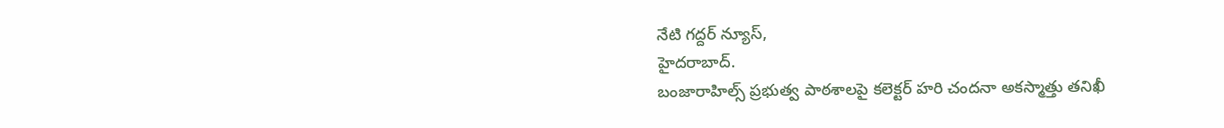నేటి గద్దర్ న్యూస్,
హైదరాబాద్.
బంజారాహిల్స్ ప్రభుత్వ పాఠశాలపై కలెక్టర్ హరి చందనా అకస్మాత్తు తనిఖీ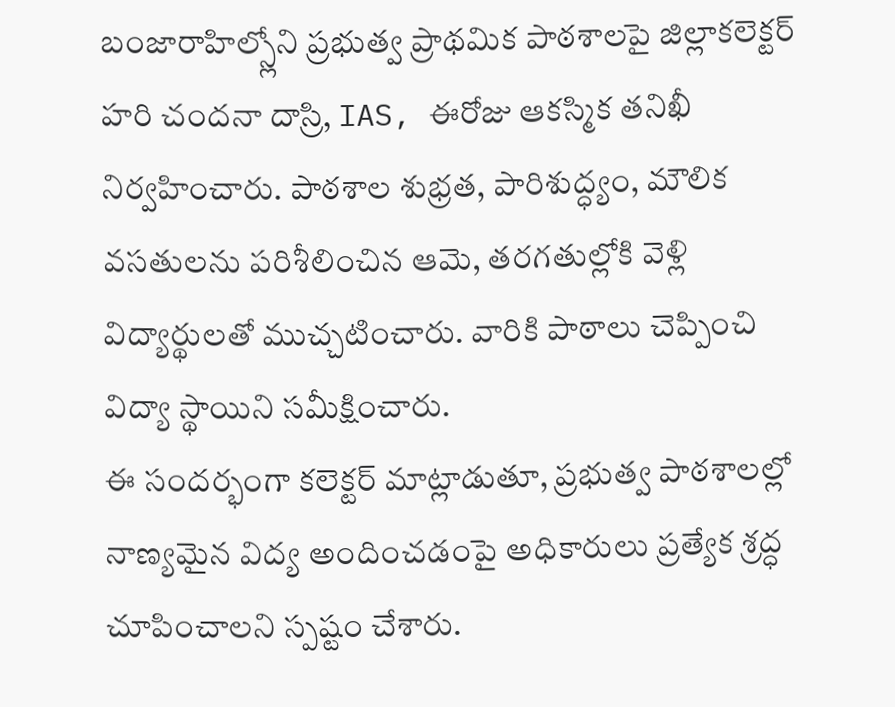బంజారాహిల్స్లోని ప్రభుత్వ ప్రాథమిక పాఠశాలపై జిల్లాకలెక్టర్ హరి చందనా దాస్రి, IAS, ఈరోజు ఆకస్మిక తనిఖీ నిర్వహించారు. పాఠశాల శుభ్రత, పారిశుద్ధ్యం, మౌలిక వసతులను పరిశీలించిన ఆమె, తరగతుల్లోకి వెళ్లి విద్యార్థులతో ముచ్చటించారు. వారికి పాఠాలు చెప్పించి విద్యా స్థాయిని సమీక్షించారు.
ఈ సందర్భంగా కలెక్టర్ మాట్లాడుతూ, ప్రభుత్వ పాఠశాలల్లో నాణ్యమైన విద్య అందించడంపై అధికారులు ప్రత్యేక శ్రద్ధ చూపించాలని స్పష్టం చేశారు.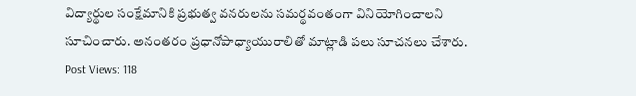విద్యార్థుల సంక్షేమానికి ప్రభుత్వ వనరులను సమర్థవంతంగా వినియోగించాలని సూచించారు. అనంతరం ప్రధానోపాధ్యాయురాలితో మాట్లాడి పలు సూచనలు చేశారు.
Post Views: 118